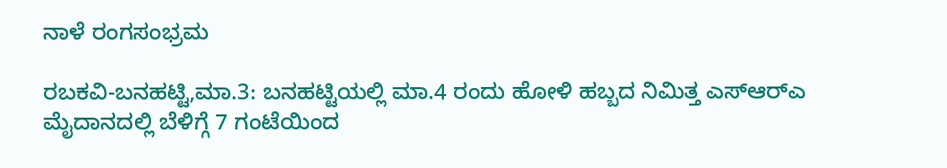ನಾಳೆ ರಂಗಸಂಭ್ರಮ

ರಬಕವಿ-ಬನಹಟ್ಟಿ,ಮಾ.3: ಬನಹಟ್ಟಿಯಲ್ಲಿ ಮಾ.4 ರಂದು ಹೋಳಿ ಹಬ್ಬದ ನಿಮಿತ್ತ ಎಸ್‍ಆರ್‍ಎ ಮೈದಾನದಲ್ಲಿ ಬೆಳಿಗ್ಗೆ 7 ಗಂಟೆಯಿಂದ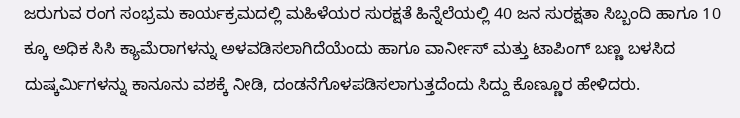ಜರುಗುವ ರಂಗ ಸಂಭ್ರಮ ಕಾರ್ಯಕ್ರಮದಲ್ಲಿ ಮಹಿಳೆಯರ ಸುರಕ್ಷತೆ ಹಿನ್ನೆಲೆಯಲ್ಲಿ 40 ಜನ ಸುರಕ್ಷತಾ ಸಿಬ್ಬಂದಿ ಹಾಗೂ 10 ಕ್ಕೂ ಅಧಿಕ ಸಿಸಿ ಕ್ಯಾಮೆರಾಗಳನ್ನು ಅಳವಡಿಸಲಾಗಿದೆಯೆಂದು ಹಾಗೂ ವಾರ್ನೀಸ್ ಮತ್ತು ಟಾಪಿಂಗ್ ಬಣ್ಣ ಬಳಸಿದ ದುಷ್ಕರ್ಮಿಗಳನ್ನು ಕಾನೂನು ವಶಕ್ಕೆ ನೀಡಿ, ದಂಡನೆಗೊಳಪಡಿಸಲಾಗುತ್ತದೆಂದು ಸಿದ್ದು ಕೊಣ್ಣೂರ ಹೇಳಿದರು.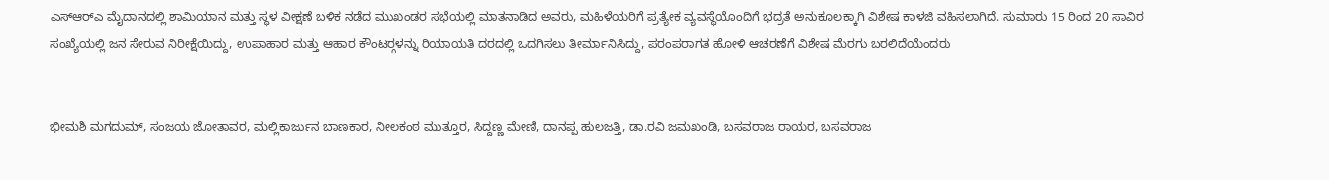ಎಸ್‍ಆರ್‍ಎ ಮೈದಾನದಲ್ಲಿ ಶಾಮಿಯಾನ ಮತ್ತು ಸ್ಥಳ ವೀಕ್ಷಣೆ ಬಳಿಕ ನಡೆದ ಮುಖಂಡರ ಸಭೆಯಲ್ಲಿ ಮಾತನಾಡಿದ ಅವರು, ಮಹಿಳೆಯರಿಗೆ ಪ್ರತ್ಯೇಕ ವ್ಯವಸ್ಥೆಯೊಂದಿಗೆ ಭದ್ರತೆ ಅನುಕೂಲಕ್ಕಾಗಿ ವಿಶೇಷ ಕಾಳಜಿ ವಹಿಸಲಾಗಿದೆ. ಸುಮಾರು 15 ರಿಂದ 20 ಸಾವಿರ ಸಂಖ್ಯೆಯಲ್ಲಿ ಜನ ಸೇರುವ ನಿರೀಕ್ಷೆಯಿದ್ದು, ಉಪಾಹಾರ ಮತ್ತು ಆಹಾರ ಕೌಂಟರ್‍ಗಳನ್ನು ರಿಯಾಯತಿ ದರದಲ್ಲಿ ಒದಗಿಸಲು ತೀರ್ಮಾನಿಸಿದ್ದು, ಪರಂಪರಾಗತ ಹೋಳಿ ಆಚರಣೆಗೆ ವಿಶೇಷ ಮೆರಗು ಬರಲಿದೆಯೆಂದರು


ಭೀಮಶಿ ಮಗದುಮ್, ಸಂಜಯ ಜೋತಾವರ, ಮಲ್ಲಿಕಾರ್ಜುನ ಬಾಣಕಾರ, ನೀಲಕಂಠ ಮುತ್ತೂರ, ಸಿದ್ದಣ್ಣ ಮೇಣಿ, ದಾನಪ್ಪ ಹುಲಜತ್ತಿ, ಡಾ.ರವಿ ಜಮಖಂಡಿ, ಬಸವರಾಜ ರಾಯರ, ಬಸವರಾಜ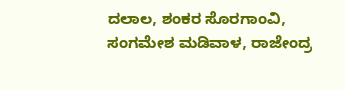ದಲಾಲ, ಶಂಕರ ಸೊರಗಾಂವಿ, ಸಂಗಮೇಶ ಮಡಿವಾಳ, ರಾಜೇಂದ್ರ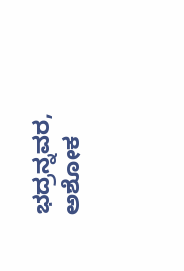ಭದ್ರನ್ನವರ, ಅಶೋಕ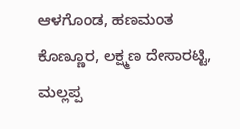ಆಳಗೊಂಡ, ಹಣಮಂತ ಕೊಣ್ಣೂರ, ಲಕ್ಷ್ಮಣ ದೇಸಾರಟ್ಟಿ, ಮಲ್ಲಪ್ಪ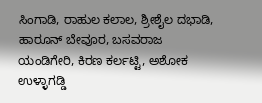ಸಿಂಗಾಡಿ, ರಾಹುಲ ಕಲಾಲ, ಶ್ರೀಶೈಲ ದಭಾಡಿ, ಹಾರೂನ್ ಬೇವೂರ, ಬಸವರಾಜ ಯಂಡಿಗೇರಿ, ಕಿರಣ ಕರ್ಲಟ್ಟಿ, ಅಶೋಕ ಉಳ್ಳಾಗಡ್ಡಿ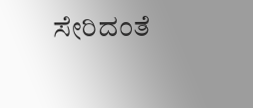ಸೇರಿದಂತೆ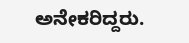ಅನೇಕರಿದ್ದರು.